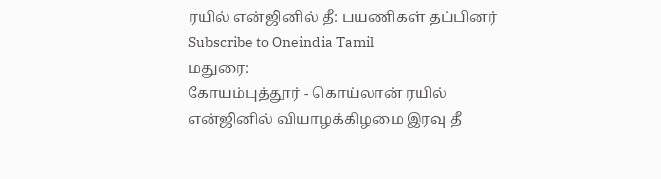ரயில் என்ஜினில் தீ: பயணிகள் தப்பினர்
Subscribe to Oneindia Tamil
மதுரை:
கோயம்புத்தூர் - கொய்லான் ரயில் என்ஜினில் வியாழக்கிழமை இரவு தீ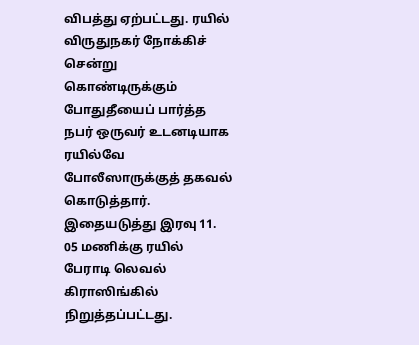விபத்து ஏற்பட்டது. ரயில் விருதுநகர் நோக்கிச் சென்று கொண்டிருக்கும் போதுதீயைப் பார்த்த நபர் ஒருவர் உடனடியாக ரயில்வே போலீஸாருக்குத் தகவல் கொடுத்தார்.
இதையடுத்து இரவு 11. 05 மணிக்கு ரயில் பேராடி லெவல் கிராஸிங்கில் நிறுத்தப்பட்டது.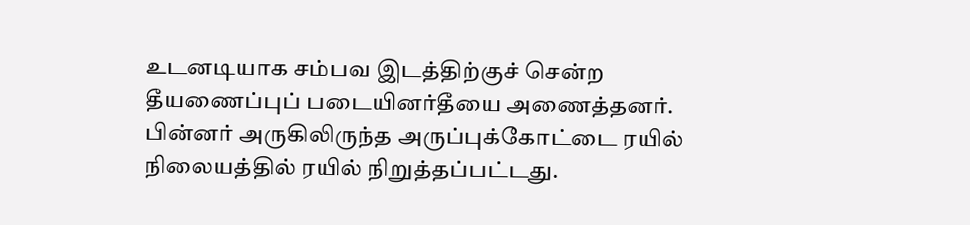உடனடியாக சம்பவ இடத்திற்குச் சென்ற தீயணைப்புப் படையினர்தீயை அணைத்தனர்.
பின்னர் அருகிலிருந்த அருப்புக்கோட்டை ரயில் நிலையத்தில் ரயில் நிறுத்தப்பட்டது.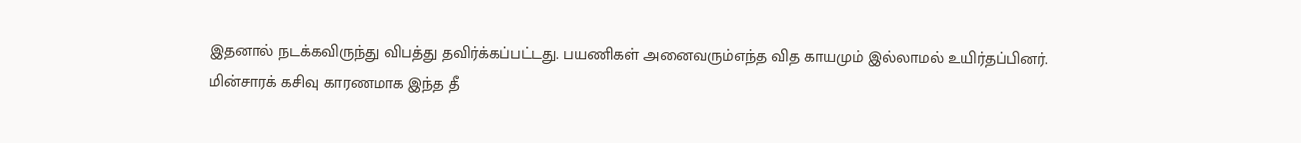இதனால் நடக்கவிருந்து விபத்து தவிர்க்கப்பட்டது. பயணிகள் அனைவரும்எந்த வித காயமும் இல்லாமல் உயிர்தப்பினர்.
மின்சாரக் கசிவு காரணமாக இந்த தீ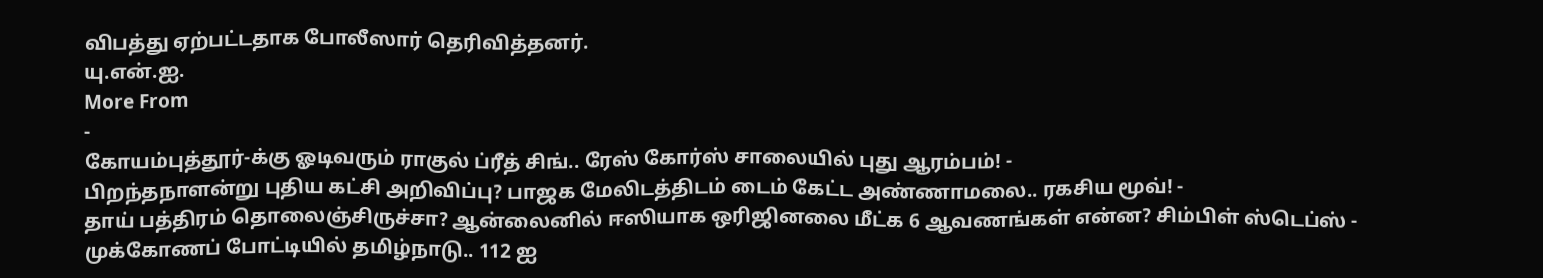விபத்து ஏற்பட்டதாக போலீஸார் தெரிவித்தனர்.
யு.என்.ஐ.
More From
-
கோயம்புத்தூர்-க்கு ஓடிவரும் ராகுல் ப்ரீத் சிங்.. ரேஸ் கோர்ஸ் சாலையில் புது ஆரம்பம்! -
பிறந்தநாளன்று புதிய கட்சி அறிவிப்பு? பாஜக மேலிடத்திடம் டைம் கேட்ட அண்ணாமலை.. ரகசிய மூவ்! -
தாய் பத்திரம் தொலைஞ்சிருச்சா? ஆன்லைனில் ஈஸியாக ஒரிஜினலை மீட்க 6 ஆவணங்கள் என்ன? சிம்பிள் ஸ்டெப்ஸ் -
முக்கோணப் போட்டியில் தமிழ்நாடு.. 112 ஐ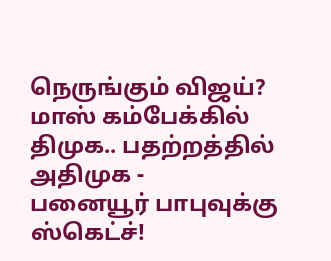நெருங்கும் விஜய்? மாஸ் கம்பேக்கில் திமுக.. பதற்றத்தில் அதிமுக -
பனையூர் பாபுவுக்கு ஸ்கெட்ச்!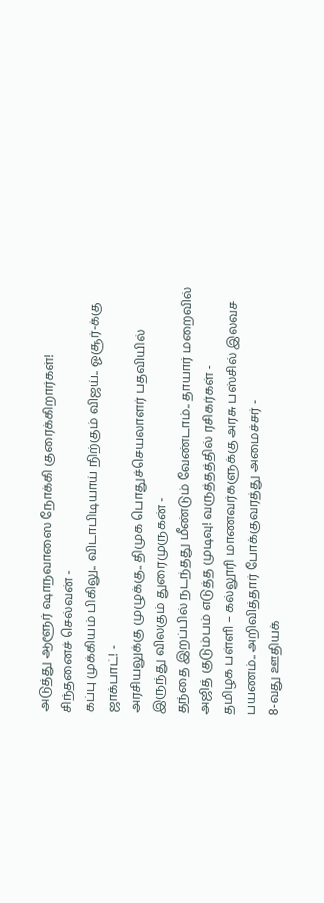அடுத்து ஆளூர் ஷாநவாஸை நோக்கி குரைக்கிறார்கள்! சிந்தனைச் செல்வன் -
கப்பு முக்கியம் பிகிலு.. விடாபிடியாய் நிற்கும் விஜய்.. ஓசூர்-க்கு ஜாக்பாட்! -
அரசியலுக்கு முழுக்கு.. திமுக பொதுச்செயலாளர் பதவியில் இருந்து விலகும் துரைமுருகன் -
தந்தை இறப்பில் நடந்தது மீண்டும் வேண்டாம்.. தாயார் மறைவில் அஜித் குடும்பம் எடுத்த முடிவு! வருத்தத்தில் ரசிகர்கள் -
தமிழக பள்ளி – கல்லூரி மாணவர்களுக்கு அரசு பஸ்சில் இலவச பயணம்.. அறிவித்தார் போக்குவரத்து அமைச்சர் -
8-வது ஊதியக்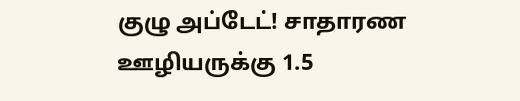குழு அப்டேட்! சாதாரண ஊழியருக்கு 1.5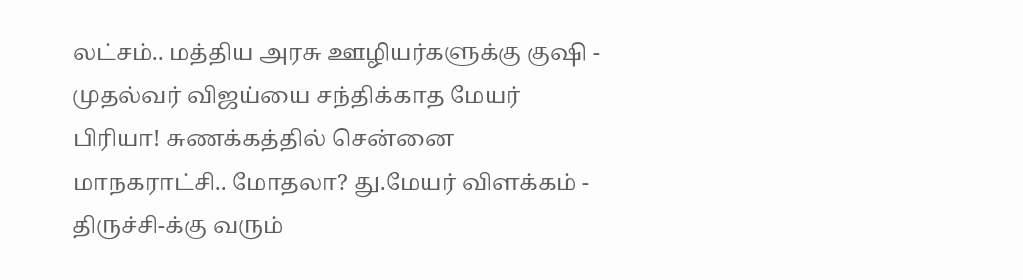லட்சம்.. மத்திய அரசு ஊழியர்களுக்கு குஷி -
முதல்வர் விஜய்யை சந்திக்காத மேயர் பிரியா! சுணக்கத்தில் சென்னை மாநகராட்சி.. மோதலா? து.மேயர் விளக்கம் -
திருச்சி-க்கு வரும்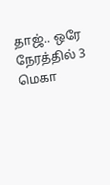தாஜ்.. ஒரே நேரத்தில் 3 மெகா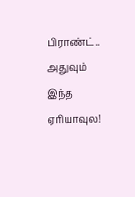பிராண்ட்.. அதுவும் இந்த ஏரியாவுல!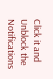Click it and Unblock the Notifications